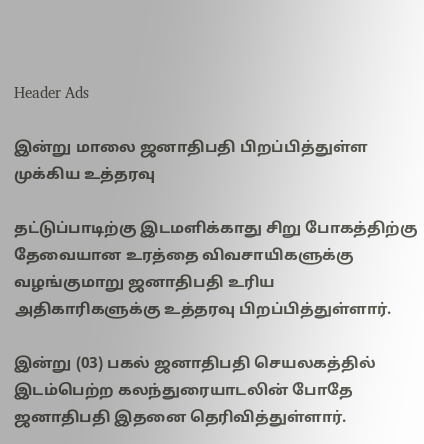Header Ads

இன்று மாலை ஜனாதிபதி பிறப்பித்துள்ள முக்கிய உத்தரவு

தட்டுப்பாடிற்கு இடமளிக்காது சிறு போகத்திற்கு தேவையான உரத்தை விவசாயிகளுக்கு வழங்குமாறு ஜனாதிபதி உரிய அதிகாரிகளுக்கு உத்தரவு பிறப்பித்துள்ளார்.

இன்று (03) பகல் ஜனாதிபதி செயலகத்தில் இடம்பெற்ற கலந்துரையாடலின் போதே ஜனாதிபதி இதனை தெரிவித்துள்ளார்.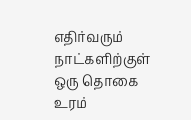எதிர்வரும் நாட்களிற்குள் ஒரு தொகை உரம்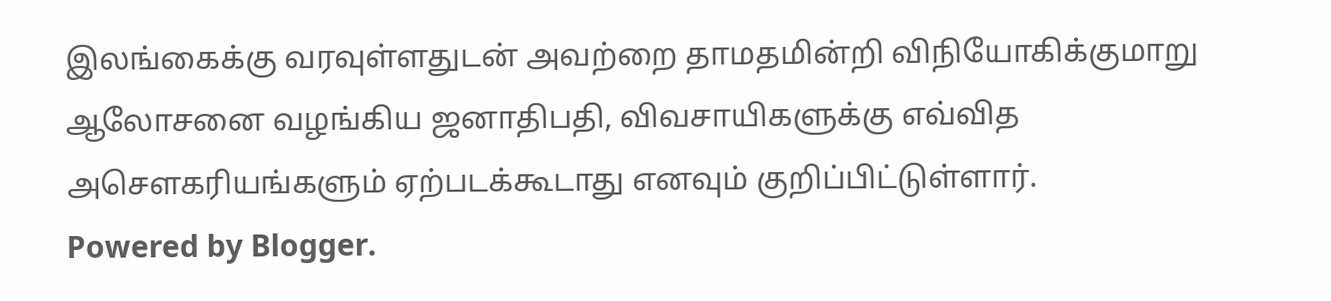இலங்கைக்கு வரவுள்ளதுடன் அவற்றை தாமதமின்றி விநியோகிக்குமாறு ஆலோசனை வழங்கிய ஜனாதிபதி, விவசாயிகளுக்கு எவ்வித அசௌகரியங்களும் ஏற்படக்கூடாது எனவும் குறிப்பிட்டுள்ளார்.
Powered by Blogger.